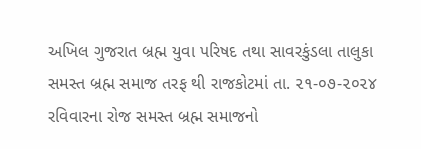અખિલ ગુજરાત બ્રહ્મ યુવા પરિષદ તથા સાવરકુંડલા તાલુકા સમસ્ત બ્રહ્મ સમાજ તરફ થી રાજકોટમાં તા. ૨૧-૦૭-૨૦૨૪ રવિવારના રોજ સમસ્ત બ્રહ્મ સમાજનો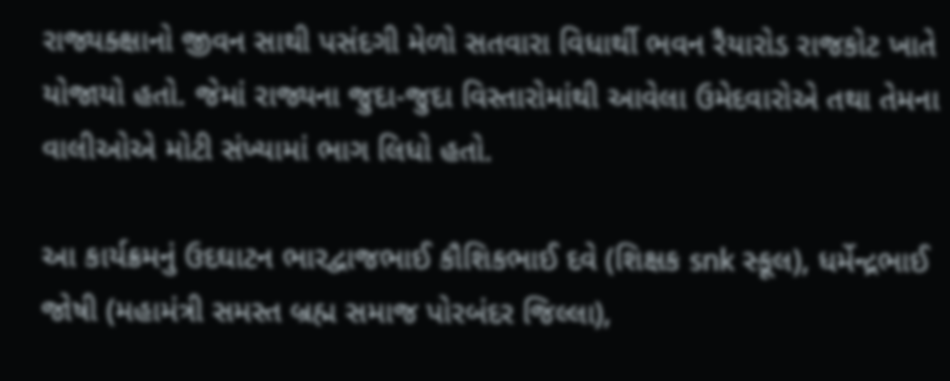રાજ્યક્ક્ષાનો જીવન સાથી પસંદગી મેળો સતવારા વિધાર્થી ભવન રૈયારોડ રાજકોટ ખાતે યોજાયો હતો. જેમાં રાજ્યના જુદા-જુદા વિસ્તારોમાંથી આવેલા ઉમેદવારોએ તથા તેમના વાલીઓએ મોટી સંખ્યામાં ભાગ લિધો હતો.

આ કાર્યક્રમનું ઉદઘાટન ભારદ્વાજભાઈ કૌશિકભાઈ દવે (શિક્ષક snk સ્કૂલ), ધર્મેન્દ્રભાઈ જોષી (મહામંત્રી સમસ્ત બ્રહ્મ સમાજ પોરબંદર જિલ્લા),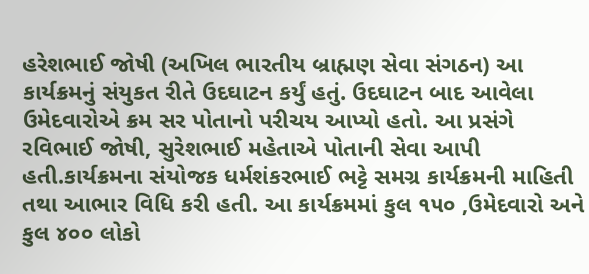હરેશભાઈ જોષી (અખિલ ભારતીય બ્રાહ્મણ સેવા સંગઠન) આ કાર્યક્રમનું સંયુકત રીતે ઉદઘાટન કર્યું હતું. ઉદઘાટન બાદ આવેલા ઉમેદવારોએ ક્રમ સર પોતાનો પરીચય આપ્યો હતો. આ પ્રસંગે રવિભાઈ જોષી, સુરેશભાઈ મહેતાએ પોતાની સેવા આપી હતી.કાર્યક્રમના સંયોજક ધર્મશંકરભાઈ ભટ્ટે સમગ્ર કાર્યક્રમની માહિતી તથા આભાર વિધિ કરી હતી. આ કાર્યક્રમમાં કુલ ૧૫૦ ,ઉમેદવારો અને કુલ ૪૦૦ લોકો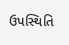ઉપસ્થિતિ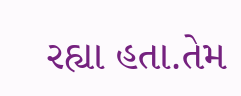રહ્યા હતા.તેમ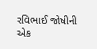રવિભાઈ જોષીની એક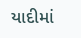યાદીમાં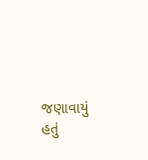જણાવાયું હતું